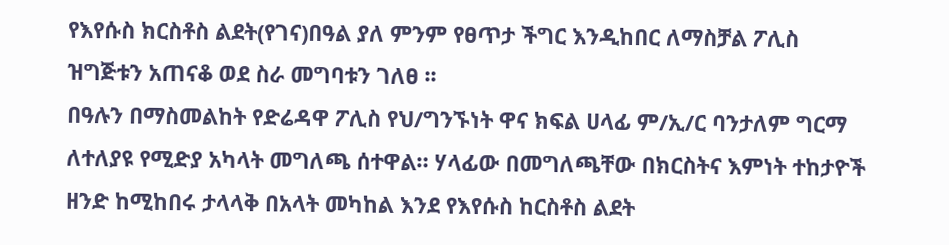የእየሱስ ክርስቶስ ልደት(የገና)በዓል ያለ ምንም የፀጥታ ችግር እንዲከበር ለማስቻል ፖሊስ ዝግጅቱን አጠናቆ ወደ ስራ መግባቱን ገለፀ ፡፡
በዓሉን በማስመልከት የድሬዳዋ ፖሊስ የህ/ግንኙነት ዋና ክፍል ሀላፊ ም/ኢ/ር ባንታለም ግርማ ለተለያዩ የሚድያ አካላት መግለጫ ሰተዋል። ሃላፊው በመግለጫቸው በክርስትና እምነት ተከታዮች ዘንድ ከሚከበሩ ታላላቅ በአላት መካከል እንደ የእየሱስ ከርስቶስ ልደት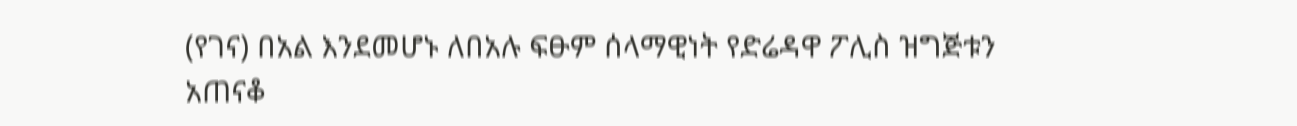(የገና) በአል እንደመሆኑ ለበአሉ ፍፁም ሰላማዊነት የድሬዳዋ ፖሊስ ዝግጅቱን አጠናቆ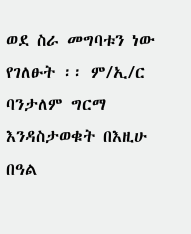ወደ ስራ መግባቱን ነው የገለፁት ፡፡ ም/ኢ/ር ባንታለም ግርማ እንዳስታወቁት በእዚሁ በዓል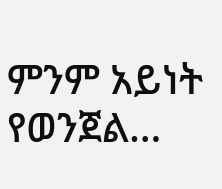ምንም አይነት የወንጀል…